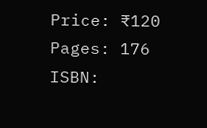Price: ₹120
Pages: 176
ISBN: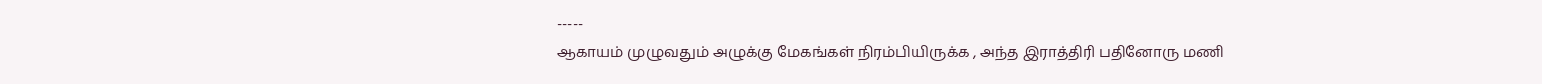-----
ஆகாயம் முழுவதும் அழுக்கு மேகங்கள் நிரம்பியிருக்க , அந்த இராத்திரி பதினோரு மணி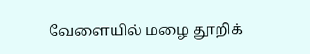வேளையில் மழை தூறிக்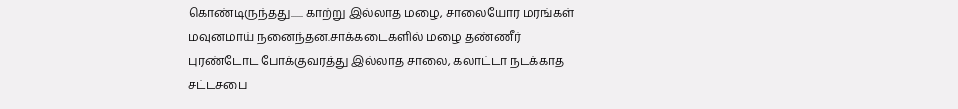கொண்டிருந்தது...... காற்று இல்லாத மழை, சாலையோர மரங்கள் மவுனமாய் நனைந்தன.சாக்கடைகளில் மழை தண்ணீர் புரண்டோட போக்குவரத்து இல்லாத சாலை, கலாட்டா நடக்காத சட்டசபை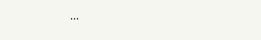...